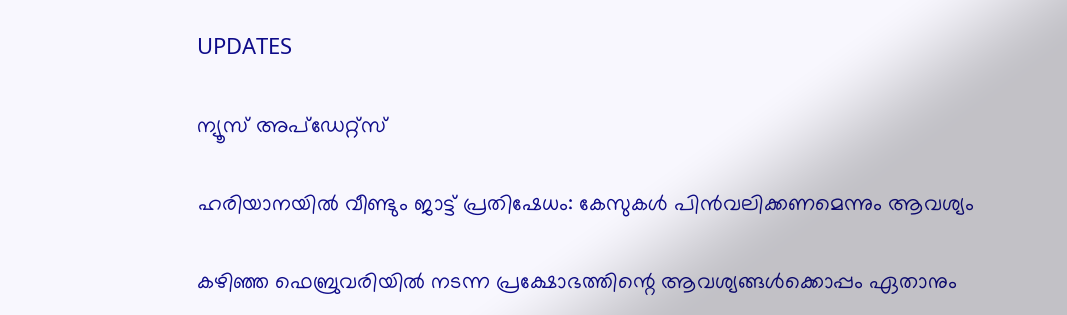UPDATES

ന്യൂസ് അപ്ഡേറ്റ്സ്

ഹരിയാനയില്‍ വീണ്ടും ജാട്ട് പ്രതിഷേധം: കേസുകള്‍ പിന്‍വലിക്കണമെന്നും ആവശ്യം

കഴിഞ്ഞ ഫെബ്രുവരിയില്‍ നടന്ന പ്രക്ഷോഭത്തിന്റെ ആവശ്യങ്ങള്‍ക്കൊപ്പം ഏതാനും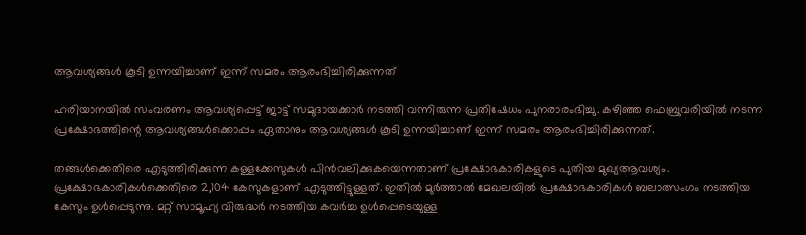ആവശ്യങ്ങള്‍ കൂടി ഉന്നയിച്ചാണ് ഇന്ന് സമരം ആരംഭിച്ചിരിക്കുന്നത്

ഹരിയാനയില്‍ സംവരണം ആവശ്യപ്പെട്ട് ജാട്ട് സമുദായക്കാര്‍ നടത്തി വന്നിരുന്ന പ്രതിഷേധം പുനരാരംഭിച്ചു. കഴിഞ്ഞ ഫെബ്രുവരിയില്‍ നടന്ന പ്രക്ഷോഭത്തിന്റെ ആവശ്യങ്ങള്‍ക്കൊപ്പം ഏതാനും ആവശ്യങ്ങള്‍ കൂടി ഉന്നയിച്ചാണ് ഇന്ന് സമരം ആരംഭിച്ചിരിക്കുന്നത്.

തങ്ങള്‍ക്കെതിരെ എടുത്തിരിക്കുന്ന കള്ളക്കേസുകള്‍ പിന്‍വലിക്കുകയെന്നതാണ് പ്രക്ഷോഭകാരികളുടെ പുതിയ മുഖ്യആവശ്യം. പ്രക്ഷോഭകാരികള്‍ക്കെതിരെ 2,104 കേസുകളാണ് എടുത്തിട്ടുള്ളത്. ഇതില്‍ മുര്‍ത്താല്‍ മേഖലയില്‍ പ്രക്ഷോഭകാരികള്‍ ബലാത്സംഗം നടത്തിയ കേസും ഉള്‍പ്പെടുന്നു. മറ്റ് സാമൂഹ്യ വിരുദ്ധര്‍ നടത്തിയ കവര്‍ച്ച ഉള്‍പ്പെടെയുള്ള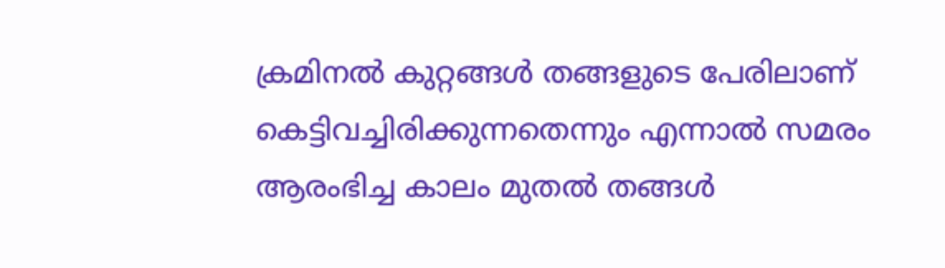ക്രമിനല്‍ കുറ്റങ്ങള്‍ തങ്ങളുടെ പേരിലാണ് കെട്ടിവച്ചിരിക്കുന്നതെന്നും എന്നാല്‍ സമരം ആരംഭിച്ച കാലം മുതല്‍ തങ്ങള്‍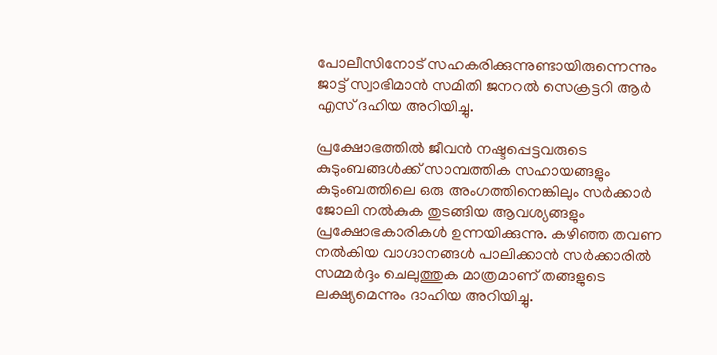പോലീസിനോട് സഹകരിക്കുന്നുണ്ടായിരുന്നെന്നും ജാട്ട് സ്വാഭിമാന്‍ സമിതി ജനറല്‍ സെക്രട്ടറി ആര്‍ എസ് ദഹിയ അറിയിച്ചു.

പ്രക്ഷോഭത്തില്‍ ജീവന്‍ നഷ്ടപ്പെട്ടവരുടെ കുടുംബങ്ങള്‍ക്ക് സാമ്പത്തിക സഹായങ്ങളും കുടുംബത്തിലെ ഒരു അംഗത്തിനെങ്കിലും സര്‍ക്കാര്‍ ജോലി നല്‍കുക തുടങ്ങിയ ആവശ്യങ്ങളും പ്രക്ഷോഭകാരികള്‍ ഉന്നയിക്കുന്നു. കഴിഞ്ഞ തവണ നല്‍കിയ വാഗ്ദാനങ്ങള്‍ പാലിക്കാന്‍ സര്‍ക്കാരില്‍ സമ്മര്‍ദ്ദം ചെലുത്തുക മാത്രമാണ് തങ്ങളുടെ ലക്ഷ്യമെന്നും ദാഹിയ അറിയിച്ചു.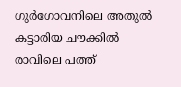ഗുര്‍ഗോവനിലെ അതുല്‍ കട്ടാരിയ ചൗക്കില്‍ രാവിലെ പത്ത്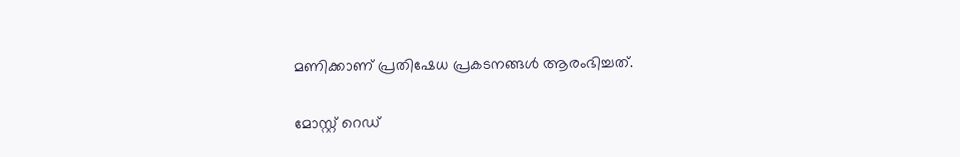മണിക്കാണ് പ്രതിഷേധ പ്രകടനങ്ങള്‍ ആരംഭിച്ചത്.

മോസ്റ്റ് റെഡ്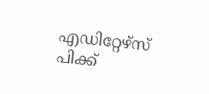എഡിറ്റേഴ്സ് പിക്ക്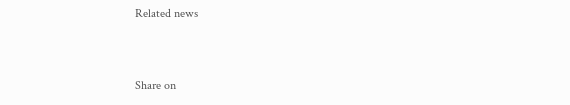Related news


Share on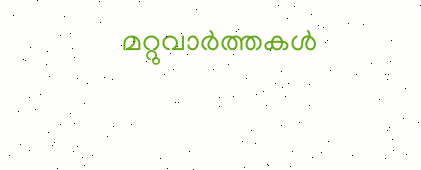മറ്റുവാര്‍ത്തകള്‍